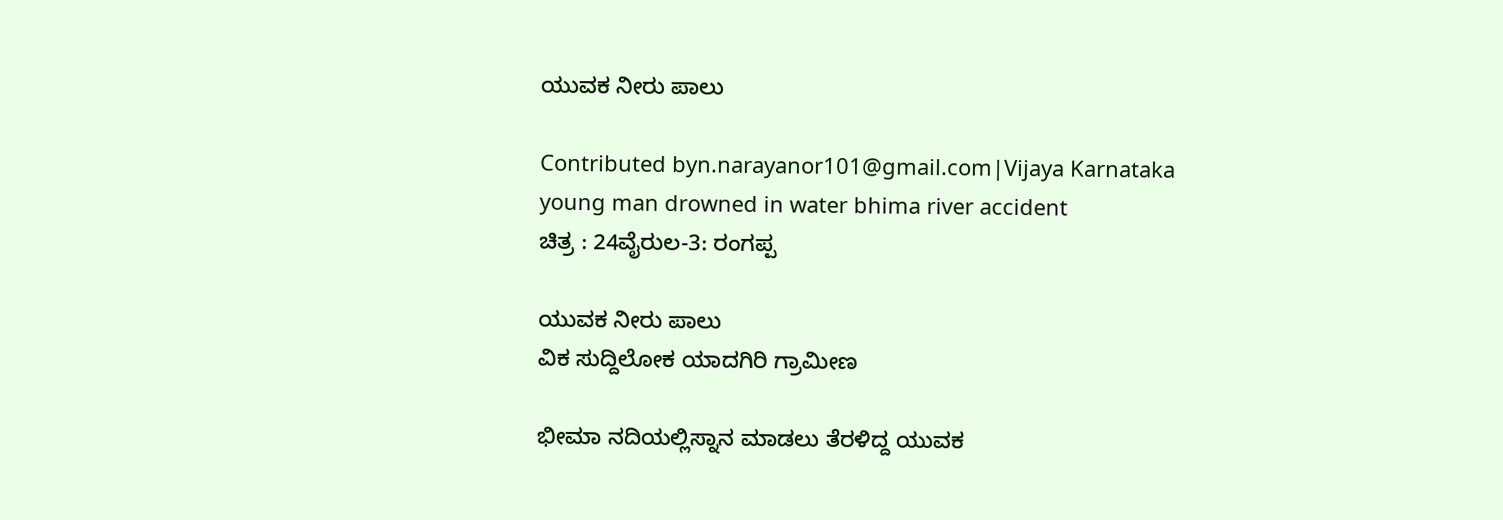ಯುವಕ ನೀರು ಪಾಲು

Contributed byn.narayanor101@gmail.com|Vijaya Karnataka
young man drowned in water bhima river accident
ಚಿತ್ರ : 24ವೈರುಲ-3: ರಂಗಪ್ಪ

ಯುವಕ ನೀರು ಪಾಲು
ವಿಕ ಸುದ್ದಿಲೋಕ ಯಾದಗಿರಿ ಗ್ರಾಮೀಣ

ಭೀಮಾ ನದಿಯಲ್ಲಿಸ್ನಾನ ಮಾಡಲು ತೆರಳಿದ್ದ ಯುವಕ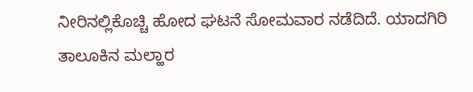ನೀರಿನಲ್ಲಿಕೊಚ್ಚಿ ಹೋದ ಘಟನೆ ಸೋಮವಾರ ನಡೆದಿದೆ. ಯಾದಗಿರಿ ತಾಲೂಕಿನ ಮಲ್ಹಾರ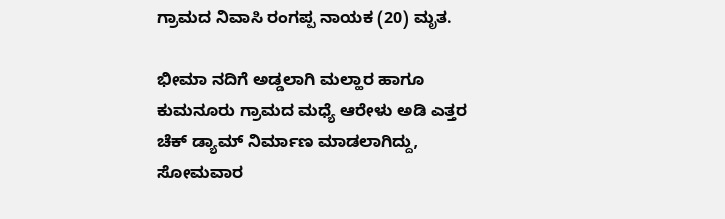ಗ್ರಾಮದ ನಿವಾಸಿ ರಂಗಪ್ಪ ನಾಯಕ (20) ಮೃತ.

ಭೀಮಾ ನದಿಗೆ ಅಡ್ಡಲಾಗಿ ಮಲ್ಹಾರ ಹಾಗೂ ಕುಮನೂರು ಗ್ರಾಮದ ಮಧ್ಯೆ ಆರೇಳು ಅಡಿ ಎತ್ತರ ಚೆಕ್ ಡ್ಯಾಮ್ ನಿರ್ಮಾಣ ಮಾಡಲಾಗಿದ್ದು, ಸೋಮವಾರ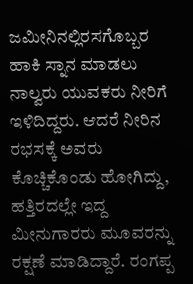ಜಮೀನಿನಲ್ಲಿರಸಗೊಬ್ಬರ ಹಾಕಿ ಸ್ನಾನ ಮಾಡಲು ನಾಲ್ವರು ಯುವಕರು ನೀರಿಗೆ ಇಳಿದಿದ್ದರು. ಆದರೆ ನೀರಿನ ರಭಸಕ್ಕೆ ಅವರು ಕೊಚ್ಚಿಕೊಂಡು ಹೋಗಿದ್ದು, ಹತ್ತಿರದಲ್ಲೇ ಇದ್ದ ಮೀನುಗಾರರು ಮೂವರನ್ನು ರಕ್ಷಣೆ ಮಾಡಿದ್ದಾರೆ. ರಂಗಪ್ಪ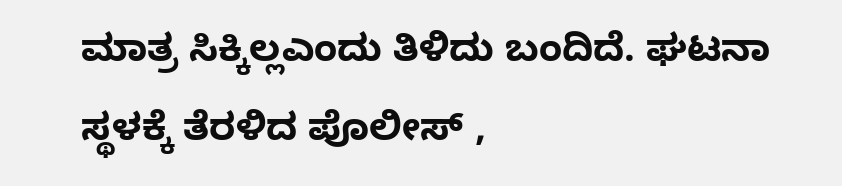ಮಾತ್ರ ಸಿಕ್ಕಿಲ್ಲಎಂದು ತಿಳಿದು ಬಂದಿದೆ. ಘಟನಾ ಸ್ಥಳಕ್ಕೆ ತೆರಳಿದ ಪೊಲೀಸ್ ,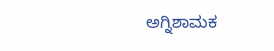ಅಗ್ನಿಶಾಮಕ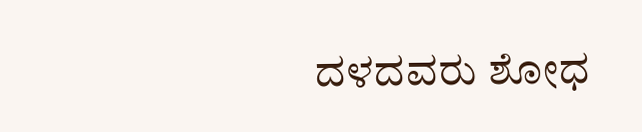ದಳದವರು ಶೋಧ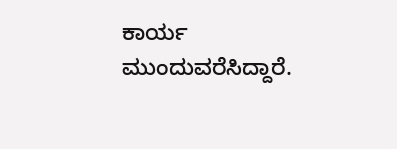ಕಾರ್ಯ ಮುಂದುವರೆಸಿದ್ದಾರೆ.